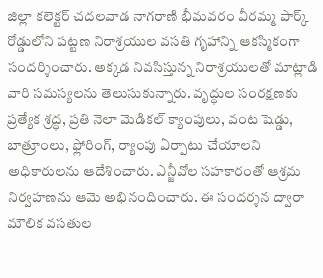జిల్లా కలెక్టర్ చదలవాడ నాగరాణి భీమవరం వీరమ్మ పార్క్ రోడ్డులోని పట్టణ నిరాశ్రయుల వసతి గృహాన్ని ఆకస్మికంగా సందర్శించారు. అక్కడ నివసిస్తున్న నిరాశ్రయులతో మాట్లాడి వారి సమస్యలను తెలుసుకున్నారు. వృద్ధుల సంరక్షణకు ప్రత్యేక శ్రద్ధ, ప్రతి నెలా మెడికల్ క్యాంపులు, వంట షెడ్డు, బాత్రూంలు, ఫ్లోరింగ్, ర్యాంపు ఏర్పాటు చేయాలని అధికారులను ఆదేశించారు. ఎన్జీవోల సహకారంతో ఆశ్రమ నిర్వహణను ఆమె అభినందించారు. ఈ సందర్శన ద్వారా మౌలిక వసతుల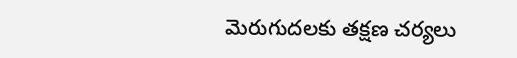మెరుగుదలకు తక్షణ చర్యలు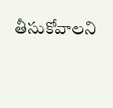తీసుకోవాలని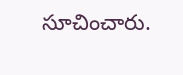సూచించారు.